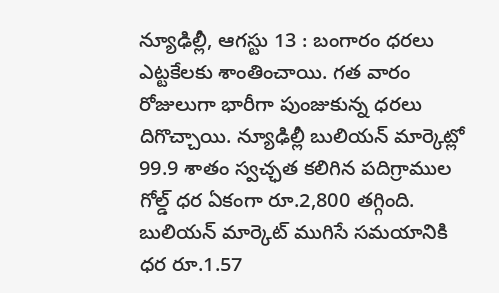న్యూఢిల్లీ, ఆగస్టు 13 : బంగారం ధరలు ఎట్టకేలకు శాంతించాయి. గత వారం రోజులుగా భారీగా పుంజుకున్న ధరలు దిగొచ్చాయి. న్యూఢిల్లీ బులియన్ మార్కెట్లో 99.9 శాతం స్వచ్ఛత కలిగిన పదిగ్రాముల గోల్డ్ ధర ఏకంగా రూ.2,800 తగ్గింది. బులియన్ మార్కెట్ ముగిసే సమయానికి ధర రూ.1.57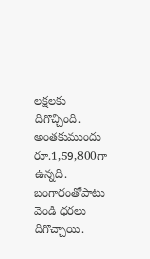లక్షలకు దిగొచ్చింది. అంతకుముందు రూ.1,59,800గా ఉన్నది. బంగారంతోపాటు వెండి ధరలు దిగొచ్చాయి.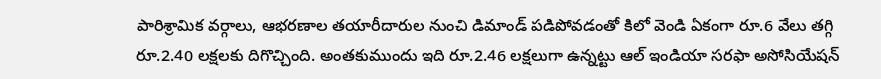పారిశ్రామిక వర్గాలు, ఆభరణాల తయారీదారుల నుంచి డిమాండ్ పడిపోవడంతో కిలో వెండి ఏకంగా రూ.6 వేలు తగ్గి రూ.2.40 లక్షలకు దిగొచ్చింది. అంతకుముందు ఇది రూ.2.46 లక్షలుగా ఉన్నట్టు ఆల్ ఇండియా సరఫా అసోసియేషన్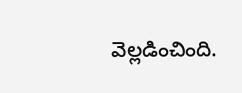వెల్లడించింది.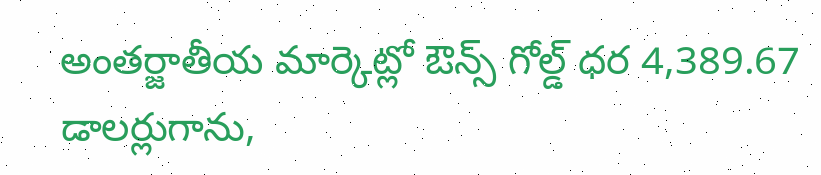అంతర్జాతీయ మార్కెట్లో ఔన్స్ గోల్డ్ ధర 4,389.67 డాలర్లుగాను,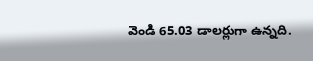వెండి 65.03 డాలర్లుగా ఉన్నది.